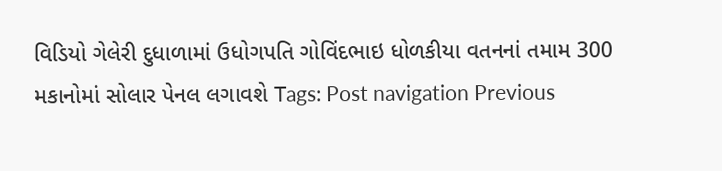વિડિયો ગેલેરી દુધાળામાં ઉધોગપતિ ગોવિંદભાઇ ધોળકીયા વતનનાં તમામ 300 મકાનોમાં સોલાર પેનલ લગાવશે Tags: Post navigation Previous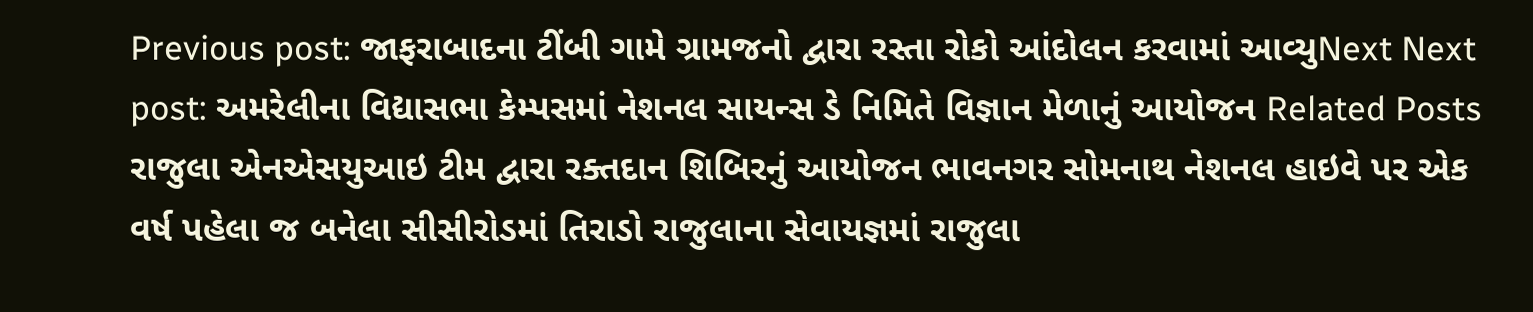Previous post: જાફરાબાદના ટીંબી ગામે ગ્રામજનો દ્વારા રસ્તા રોકો આંદોલન કરવામાં આવ્યુNext Next post: અમરેલીના વિદ્યાસભા કેમ્પસમાં નેશનલ સાયન્સ ડે નિમિતે વિજ્ઞાન મેળાનું આયોજન Related Posts રાજુલા એનએસયુઆઇ ટીમ દ્વારા રક્તદાન શિબિરનું આયોજન ભાવનગર સોમનાથ નેશનલ હાઇવે પર એક વર્ષ પહેલા જ બનેલા સીસીરોડમાં તિરાડો રાજુલાના સેવાયજ્ઞમાં રાજુલા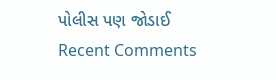પોલીસ પણ જોડાઈ
Recent Comments